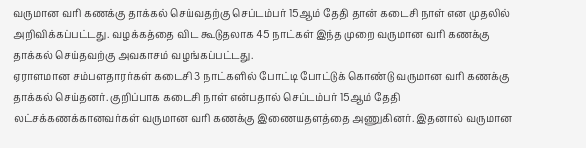வருமான வரி கணக்கு தாக்கல் செய்வதற்கு செப்டம்பர் 15ஆம் தேதி தான் கடைசி நாள் என முதலில் அறிவிக்கப்பட்டது. வழக்கத்தை விட கூடுதலாக 45 நாட்கள் இந்த முறை வருமான வரி கணக்கு தாக்கல் செய்தவற்கு அவகாசம் வழங்கப்பட்டது.
ஏராளமான சம்பளதாரர்கள் கடைசி 3 நாட்களில் போட்டி போட்டுக் கொண்டு வருமான வரி கணக்கு தாக்கல் செய்தனர். குறிப்பாக கடைசி நாள் என்பதால் செப்டம்பர் 15ஆம் தேதி லட்சக்கணக்கானவர்கள் வருமான வரி கணக்கு இணையதளத்தை அணுகினர். இதனால் வருமான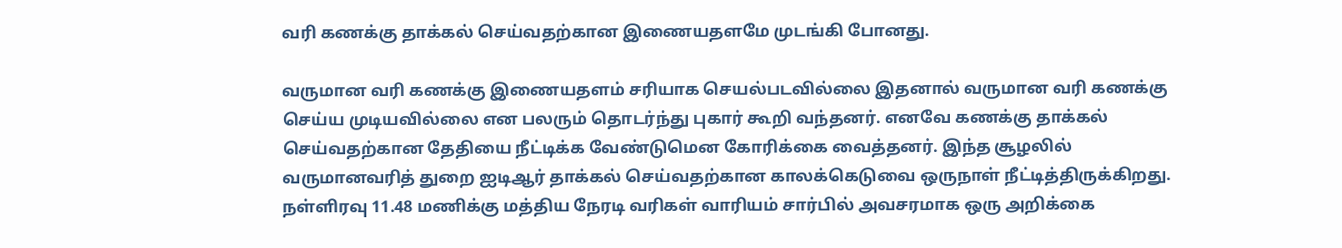வரி கணக்கு தாக்கல் செய்வதற்கான இணையதளமே முடங்கி போனது.

வருமான வரி கணக்கு இணையதளம் சரியாக செயல்படவில்லை இதனால் வருமான வரி கணக்கு செய்ய முடியவில்லை என பலரும் தொடர்ந்து புகார் கூறி வந்தனர். எனவே கணக்கு தாக்கல் செய்வதற்கான தேதியை நீட்டிக்க வேண்டுமென கோரிக்கை வைத்தனர். இந்த சூழலில் வருமானவரித் துறை ஐடிஆர் தாக்கல் செய்வதற்கான காலக்கெடுவை ஒருநாள் நீட்டித்திருக்கிறது.
நள்ளிரவு 11.48 மணிக்கு மத்திய நேரடி வரிகள் வாரியம் சார்பில் அவசரமாக ஒரு அறிக்கை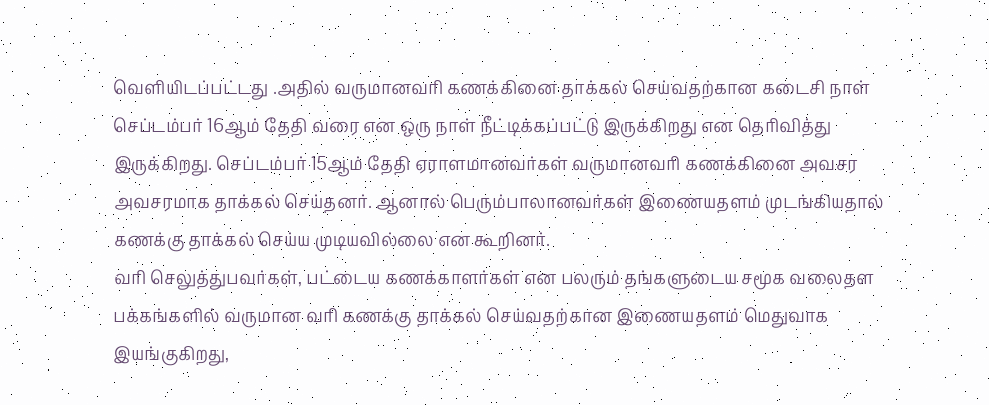வெளியிடப்பட்டது .அதில் வருமானவரி கணக்கினை தாக்கல் செய்வதற்கான கடைசி நாள் செப்டம்பர் 16ஆம் தேதி வரை என ஒரு நாள் நீட்டிக்கப்பட்டு இருக்கிறது என தெரிவித்து இருக்கிறது. செப்டம்பர் 15ஆம் தேதி ஏராளமானவர்கள் வருமானவரி கணக்கினை அவசர அவசரமாக தாக்கல் செய்தனர். ஆனால் பெரும்பாலானவர்கள் இணையதளம் முடங்கியதால் கணக்கு தாக்கல் செய்ய முடியவில்லை என கூறினர்.
வரி செலுத்துபவர்கள், பட்டைய கணக்காளர்கள் என பலரும் தங்களுடைய சமூக வலைதள பக்கங்களில் வருமான வரி கணக்கு தாக்கல் செய்வதற்கான இணையதளம் மெதுவாக இயங்குகிறது,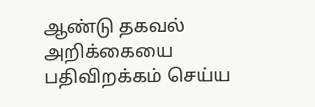ஆண்டு தகவல் அறிக்கையை பதிவிறக்கம் செய்ய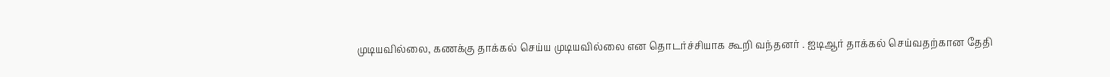முடியவில்லை, கணக்கு தாக்கல் செய்ய முடியவில்லை என தொடர்ச்சியாக கூறி வந்தனர் . ஐடிஆர் தாக்கல் செய்வதற்கான தேதி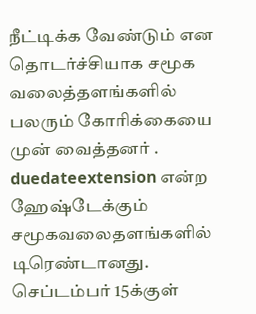நீட்டிக்க வேண்டும் என தொடர்ச்சியாக சமூக வலைத்தளங்களில் பலரும் கோரிக்கையை முன் வைத்தனர் . duedateextension என்ற ஹேஷ்டேக்கும் சமூகவலைதளங்களில் டிரெண்டானது.
செப்டம்பர் 15க்குள்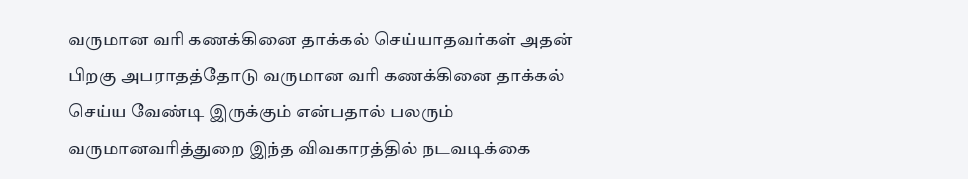வருமான வரி கணக்கினை தாக்கல் செய்யாதவர்கள் அதன் பிறகு அபராதத்தோடு வருமான வரி கணக்கினை தாக்கல் செய்ய வேண்டி இருக்கும் என்பதால் பலரும் வருமானவரித்துறை இந்த விவகாரத்தில் நடவடிக்கை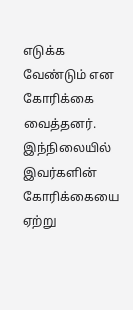எடுக்க வேண்டும் என கோரிக்கை வைத்தனர். இந்நிலையில் இவர்களின் கோரிக்கையை ஏற்று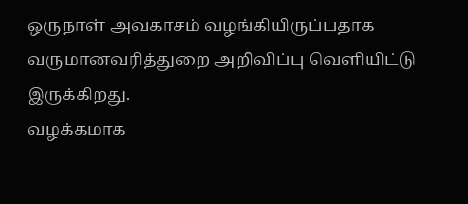ஒருநாள் அவகாசம் வழங்கியிருப்பதாக வருமானவரித்துறை அறிவிப்பு வெளியிட்டு இருக்கிறது.
வழக்கமாக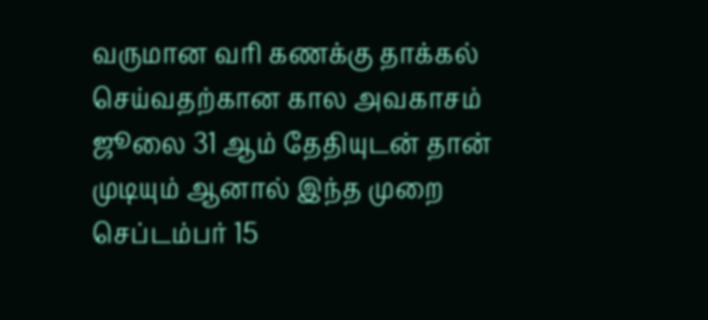வருமான வரி கணக்கு தாக்கல் செய்வதற்கான கால அவகாசம் ஜூலை 31 ஆம் தேதியுடன் தான் முடியும் ஆனால் இந்த முறை செப்டம்பர் 15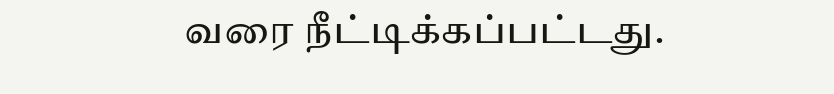வரை நீட்டிக்கப்பட்டது.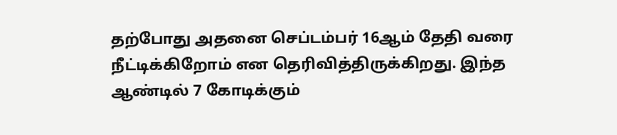தற்போது அதனை செப்டம்பர் 16ஆம் தேதி வரை நீட்டிக்கிறோம் என தெரிவித்திருக்கிறது. இந்த ஆண்டில் 7 கோடிக்கும்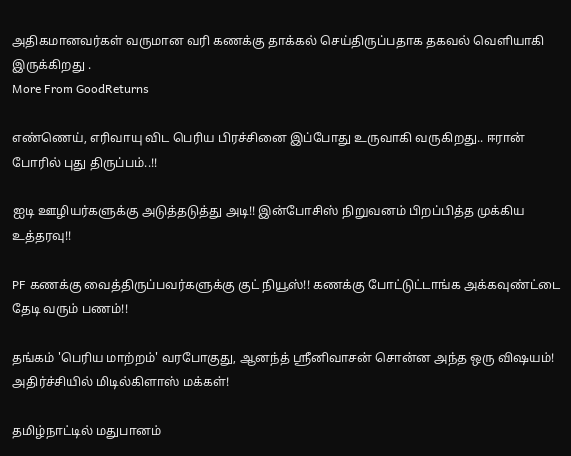அதிகமானவர்கள் வருமான வரி கணக்கு தாக்கல் செய்திருப்பதாக தகவல் வெளியாகி இருக்கிறது .
More From GoodReturns

எண்ணெய், எரிவாயு விட பெரிய பிரச்சினை இப்போது உருவாகி வருகிறது.. ஈரான் போரில் புது திருப்பம்..!!

ஐடி ஊழியர்களுக்கு அடுத்தடுத்து அடி!! இன்போசிஸ் நிறுவனம் பிறப்பித்த முக்கிய உத்தரவு!!

PF கணக்கு வைத்திருப்பவர்களுக்கு குட் நியூஸ்!! கணக்கு போட்டுட்டாங்க அக்கவுண்ட்டை தேடி வரும் பணம்!!

தங்கம் 'பெரிய மாற்றம்' வரபோகுது, ஆனந்த் ஸ்ரீனிவாசன் சொன்ன அந்த ஒரு விஷயம்! அதிர்ச்சியில் மிடில்கிளாஸ் மக்கள்!

தமிழ்நாட்டில் மதுபானம்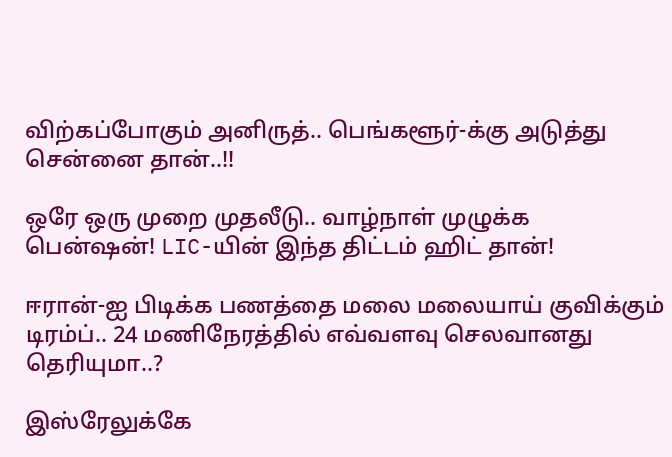விற்கப்போகும் அனிருத்.. பெங்களூர்-க்கு அடுத்து சென்னை தான்..!!

ஒரே ஒரு முறை முதலீடு.. வாழ்நாள் முழுக்க பென்ஷன்! LIC-யின் இந்த திட்டம் ஹிட் தான்!

ஈரான்-ஐ பிடிக்க பணத்தை மலை மலையாய் குவிக்கும் டிரம்ப்.. 24 மணிநேரத்தில் எவ்வளவு செலவானது தெரியுமா..?

இஸ்ரேலுக்கே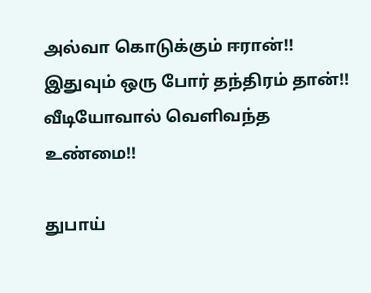அல்வா கொடுக்கும் ஈரான்!! இதுவும் ஒரு போர் தந்திரம் தான்!! வீடியோவால் வெளிவந்த உண்மை!!

துபாய்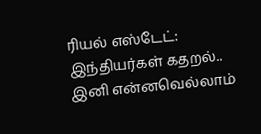ரியல் எஸ்டேட்: இந்தியர்கள் கதறல்.. இனி என்னவெல்லாம்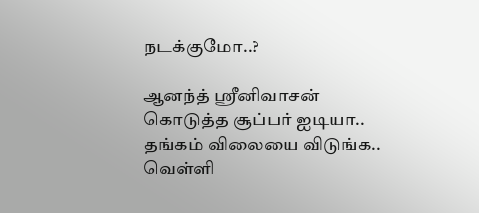நடக்குமோ..?

ஆனந்த் ஸ்ரீனிவாசன் கொடுத்த சூப்பர் ஐடியா.. தங்கம் விலையை விடுங்க.. வெள்ளி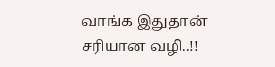வாங்க இதுதான் சரியான வழி..!!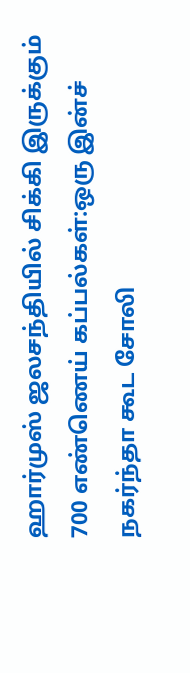ஹார்முஸ் ஜலசந்தியில் சிக்கி இருக்கும் 700 எண்ணெய் கப்பல்கள்:ஒரு இன்ச் நகர்ந்தா கூட சோலி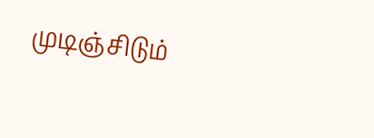முடிஞ்சிடும்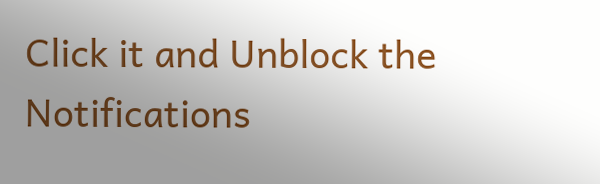Click it and Unblock the Notifications